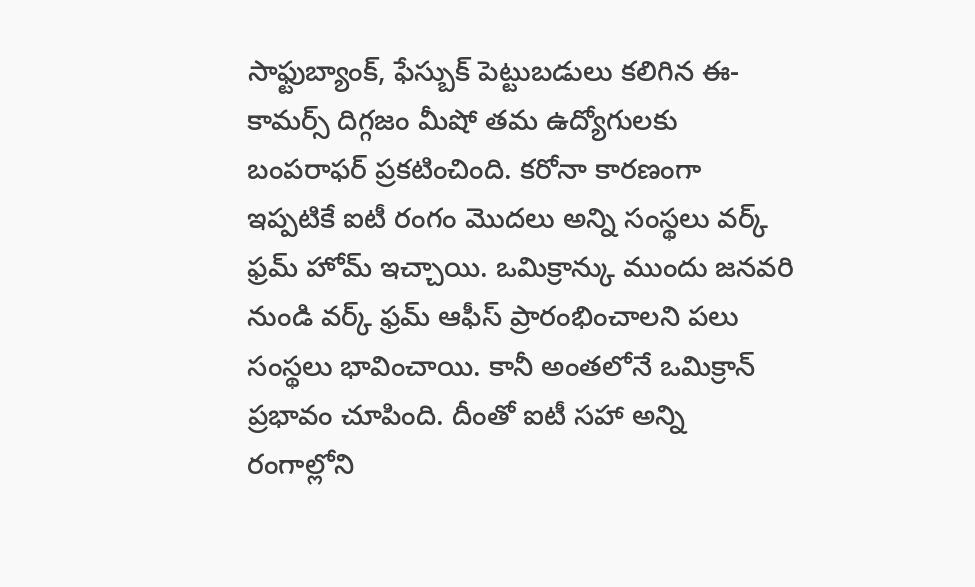సాఫ్టుబ్యాంక్, ఫేస్బుక్ పెట్టుబడులు కలిగిన ఈ-కామర్స్ దిగ్గజం మీషో తమ ఉద్యోగులకు బంపరాఫర్ ప్రకటించింది. కరోనా కారణంగా ఇప్పటికే ఐటీ రంగం మొదలు అన్ని సంస్థలు వర్క్ ఫ్రమ్ హోమ్ ఇచ్చాయి. ఒమిక్రాన్కు ముందు జనవరి నుండి వర్క్ ఫ్రమ్ ఆఫీస్ ప్రారంభించాలని పలు సంస్థలు భావించాయి. కానీ అంతలోనే ఒమిక్రాన్ ప్రభావం చూపింది. దీంతో ఐటీ సహా అన్ని రంగాల్లోని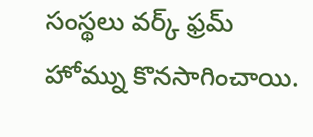సంస్థలు వర్క్ ఫ్రమ్ హోమ్ను కొనసాగించాయి.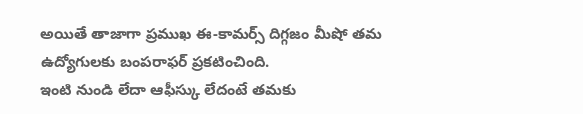అయితే తాజాగా ప్రముఖ ఈ-కామర్స్ దిగ్గజం మీషో తమ ఉద్యోగులకు బంపరాఫర్ ప్రకటించింది.
ఇంటి నుండి లేదా ఆఫీస్కు లేదంటే తమకు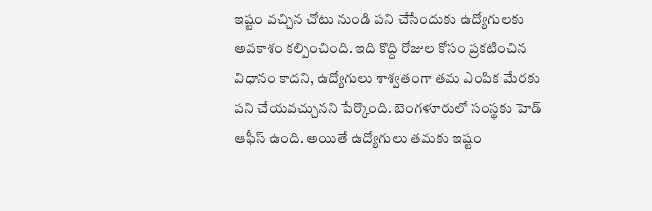ఇష్టం వచ్చిన చోటు నుండి పని చేసేందుకు ఉద్యోగులకు అవకాశం కల్పించింది. ఇది కొద్ది రోజుల కోసం ప్రకటించిన విధానం కాదని, ఉద్యోగులు శాశ్వతంగా తమ ఎంపిక మేరకు పని చేయవచ్చునని పేర్కొంది. బెంగళూరులో సంస్థకు హెడ్ ఆఫీస్ ఉంది. అయితే ఉద్యోగులు తమకు ఇష్టం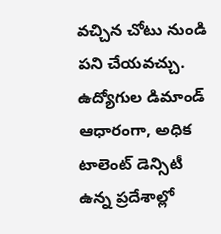వచ్చిన చోటు నుండి పని చేయవచ్చు. ఉద్యోగుల డిమాండ్ ఆధారంగా, అధిక టాలెంట్ డెన్సిటీ ఉన్న ప్రదేశాల్లో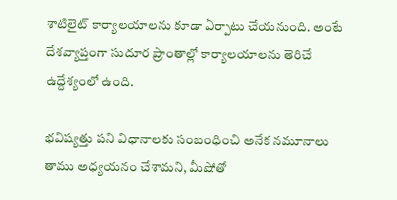శాటిలైట్ కార్యాలయాలను కూడా ఏర్పాటు చేయనుంది. అంటే దేశవ్యాప్తంగా సుదూర ప్రాంతాల్లో కార్యాలయాలను తెరిచే ఉద్దేశ్యంలో ఉంది.

భవిష్యత్తు పని విధానాలకు సంబంధించి అనేక నమూనాలు తాము అధ్యయనం చేశామని, మీషోతో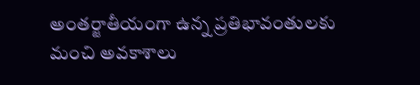అంతర్జాతీయంగా ఉన్న ప్రతిభావంతులకు మంచి అవకాశాలు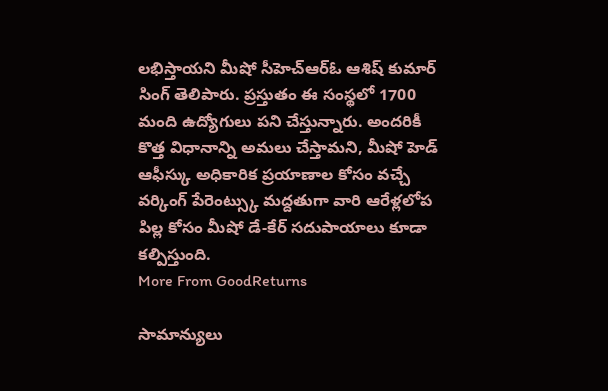లభిస్తాయని మీషో సీహెచ్ఆర్ఓ ఆశిష్ కుమార్ సింగ్ తెలిపారు. ప్రస్తుతం ఈ సంస్థలో 1700 మంది ఉద్యోగులు పని చేస్తున్నారు. అందరికీ కొత్త విధానాన్ని అమలు చేస్తామని, మీషో హెడ్ ఆఫీస్కు అధికారిక ప్రయాణాల కోసం వచ్చే వర్కింగ్ పేరెంట్స్కు మద్దతుగా వారి ఆరేళ్లలోప పిల్ల కోసం మీషో డే-కేర్ సదుపాయాలు కూడా కల్పిస్తుంది.
More From GoodReturns

సామాన్యులు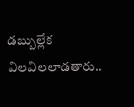డబ్బుల్లేక విలవిలలాడతారు..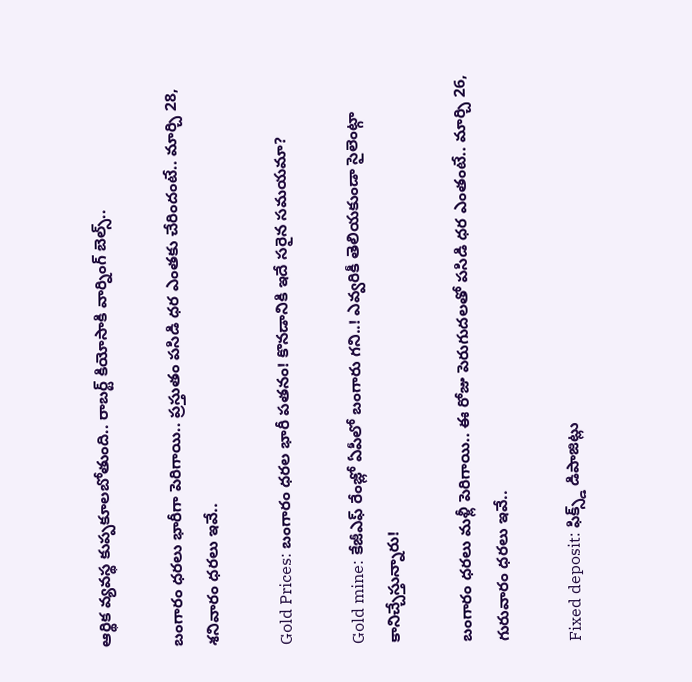ఆర్థిక వ్యవస్థ కుప్పకూలబోతుంది.. రాబర్ట్ కియోసాకి వార్నింగ్ బెల్స్..

బంగారం ధరలు భారీగా పెరిగాయి.. ప్రస్తుతం పసిడి ధర ఎంతకు చేరిందంటే.. మార్చి 28, శనివారం ధరలు ఇవే..

Gold Prices: బంగారం ధరల భారీ పతనం! కొనడానికి ఇదే సరైన సమయమా?

Gold mine: కేజీఎఫ్ రేంజ్లో ఏపీలో బంగారు గని..! ఎవ్వరికీ తెలియకుండా సైలెంట్గా కానిచ్చేస్తున్నారు!

బంగారం ధరలు మళ్లీ పెరిగాయి.. ఈ రోజు పెరుగుదలతో పసిడి ధర ఎంతంటే.. మార్చి 26, గురువారం ధరలు ఇవే..

Fixed deposit: ఫిక్స్డ్ డిపాజిట్లు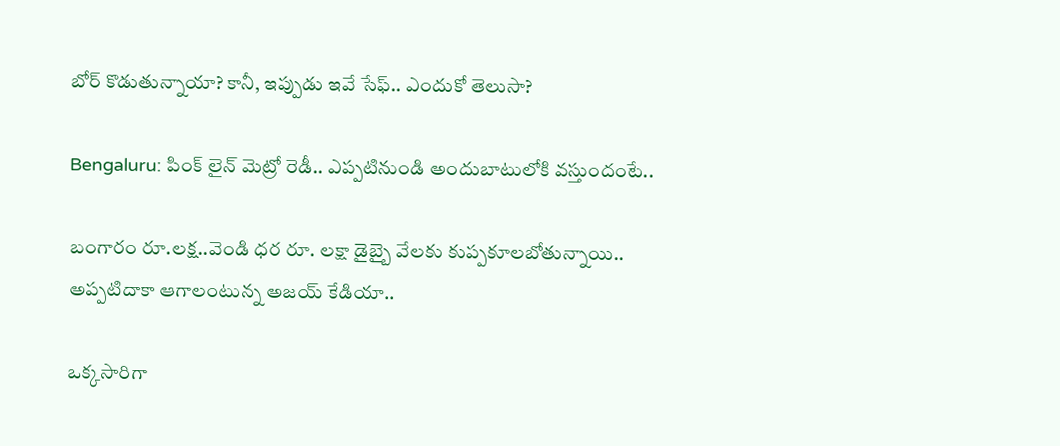బోర్ కొడుతున్నాయా? కానీ, ఇప్పుడు ఇవే సేఫ్.. ఎందుకో తెలుసా?

Bengaluru: పింక్ లైన్ మెట్రో రెడీ.. ఎప్పటినుండి అందుబాటులోకి వస్తుందంటే..

బంగారం రూ.లక్ష..వెండి ధర రూ. లక్షా డైబ్బై వేలకు కుప్పకూలబోతున్నాయి.. అప్పటిదాకా ఆగాలంటున్న అజయ్ కేడియా..

ఒక్కసారిగా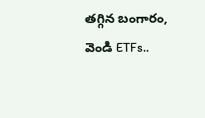తగ్గిన బంగారం, వెండి ETFs..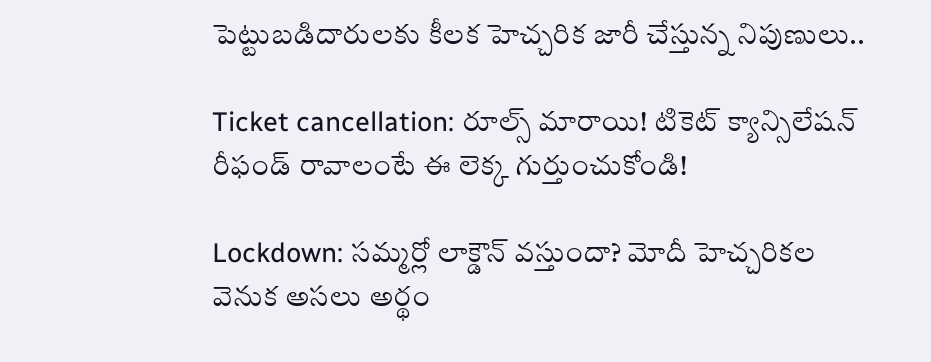పెట్టుబడిదారులకు కీలక హెచ్చరిక జారీ చేస్తున్న నిపుణులు..

Ticket cancellation: రూల్స్ మారాయి! టికెట్ క్యాన్సిలేషన్ రీఫండ్ రావాలంటే ఈ లెక్క గుర్తుంచుకోండి!

Lockdown: సమ్మర్లో లాక్డౌన్ వస్తుందా? మోదీ హెచ్చరికల వెనుక అసలు అర్థం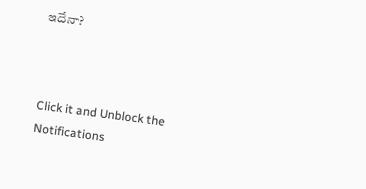ఇదేనా?



Click it and Unblock the Notifications